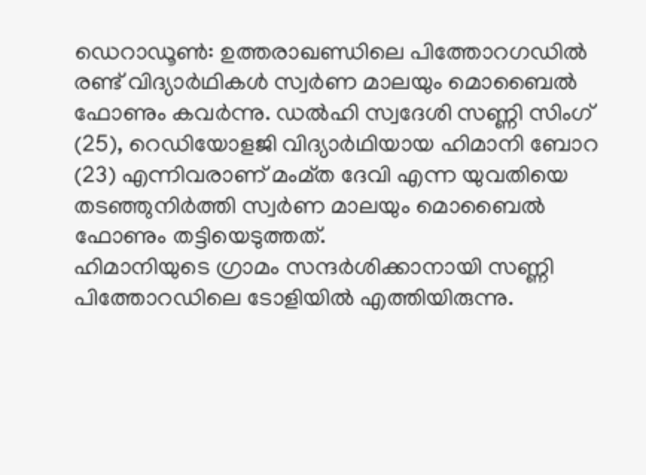ഡെറാഡൂൺ: ഉത്തരാഖണ്ഡിലെ പിത്തോറഗഡിൽ രണ്ട് വിദ്യാർഥികൾ സ്വർണ മാലയും മൊബൈൽ ഫോണും കവർന്നു. ഡൽഹി സ്വദേശി സണ്ണി സിംഗ് (25), റെഡിയോളജി വിദ്യാർഥിയായ ഹിമാനി ബോറ (23) എന്നിവരാണ് മംമ്ത ദേവി എന്ന യുവതിയെ തടഞ്ഞുനിർത്തി സ്വർണ മാലയും മൊബൈൽ ഫോണും തട്ടിയെടുത്തത്.
ഹിമാനിയുടെ ഗ്രാമം സന്ദർശിക്കാനായി സണ്ണി പിത്തോറഡിലെ ടോളിയിൽ എത്തിയിരുന്നു.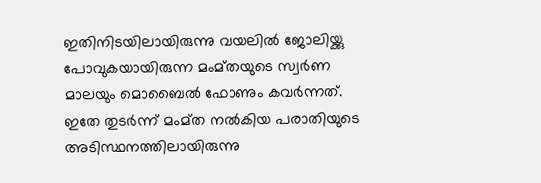ഇതിനിടയിലായിരുന്നു വയലിൽ ജോലിയ്ക്കു പോവുകയായിരുന്ന മംമ്തയുടെ സ്വർണ മാലയും മൊബൈൽ ഫോണും കവർന്നത്.
ഇതേ തുടർന്ന് മംമ്ത നൽകിയ പരാതിയുടെ അടിസ്ഥനത്തിലായിരുന്നു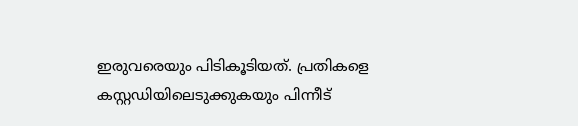ഇരുവരെയും പിടികൂടിയത്. പ്രതികളെ കസ്റ്റഡിയിലെടുക്കുകയും പിന്നീട്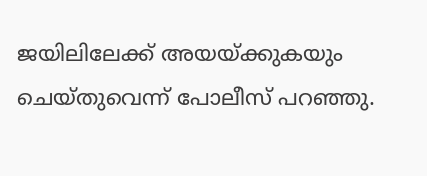ജയിലിലേക്ക് അയയ്ക്കുകയും ചെയ്തുവെന്ന് പോലീസ് പറഞ്ഞു.